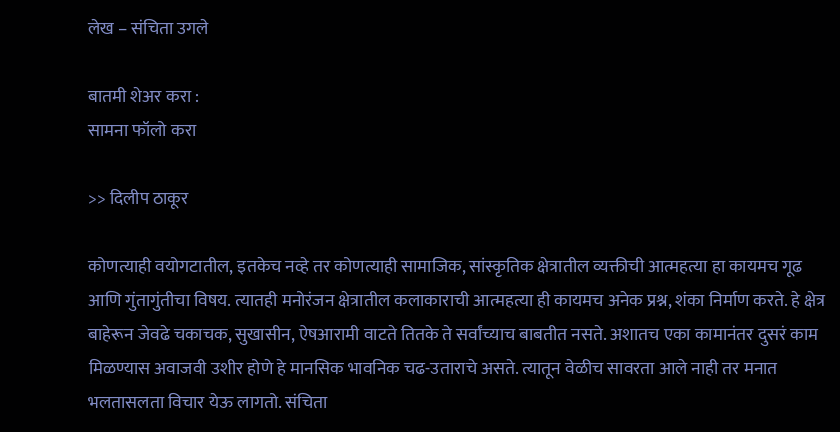लेख – संचिता उगले

बातमी शेअर करा :
सामना फॉलो करा

>> दिलीप ठाकूर

कोणत्याही वयोगटातील, इतकेच नव्हे तर कोणत्याही सामाजिक, सांस्कृतिक क्षेत्रातील व्यक्तीची आत्महत्या हा कायमच गूढ आणि गुंतागुंतीचा विषय. त्यातही मनोरंजन क्षेत्रातील कलाकाराची आत्महत्या ही कायमच अनेक प्रश्न, शंका निर्माण करते. हे क्षेत्र बाहेरून जेवढे चकाचक, सुखासीन, ऐषआरामी वाटते तितके ते सर्वांच्याच बाबतीत नसते. अशातच एका कामानंतर दुसरं काम मिळण्यास अवाजवी उशीर होणे हे मानसिक भावनिक चढ-उताराचे असते. त्यातून वेळीच सावरता आले नाही तर मनात भलतासलता विचार येऊ लागतो. संचिता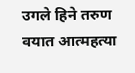उगले हिने तरुण वयात आत्महत्या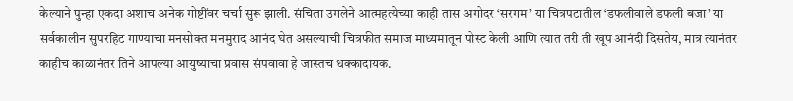केल्याने पुन्हा एकदा अशाच अनेक गोष्टींवर चर्चा सुरू झाली. संचिता उगलेने आत्महत्येच्या काही तास अगोदर ‘सरगम’ या चित्रपटातील ‘डफलीवाले डफली बजा’ या सर्वकालीन सुपरहिट गाण्याचा मनसोक्त मनमुराद आनंद घेत असल्याची चित्रफीत समाज माध्यमातून पोस्ट केली आणि त्यात तरी ती खूप आनंदी दिसतेय, मात्र त्यानंतर काहीच काळानंतर तिने आपल्या आयुष्याचा प्रवास संपवावा हे जास्तच धक्कादायक.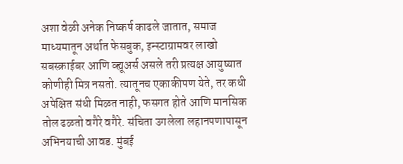अशा वेळी अनेक निष्कर्ष काढले जातात, समाज माध्यमातून अर्थात फेसबुक, इन्स्टाग्रामवर लाखो सबस्क्राईबर आणि व्ह्यूअर्स असले तरी प्रत्यक्ष आयुष्यात कोणीही मित्र नसतो. त्यातूनच एकाकीपण येते, तर कधी अपेक्षित संधी मिळत नाही, फसगत होते आणि मानसिक तोल ढळतो वगैरे वगैरे. संचिता उगलेला लहानपणापासून अभिनयाची आवड. मुंबई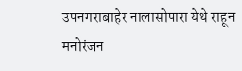उपनगराबाहेर नालासोपारा येथे राहून मनोरंजन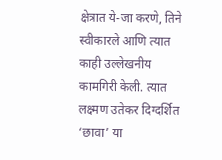क्षेत्रात ये-जा करणे, तिने स्वीकारले आणि त्यात काही उल्लेखनीय कामगिरी केली. त्यात लक्ष्मण उतेकर दिग्दर्शित ‘छावा’ या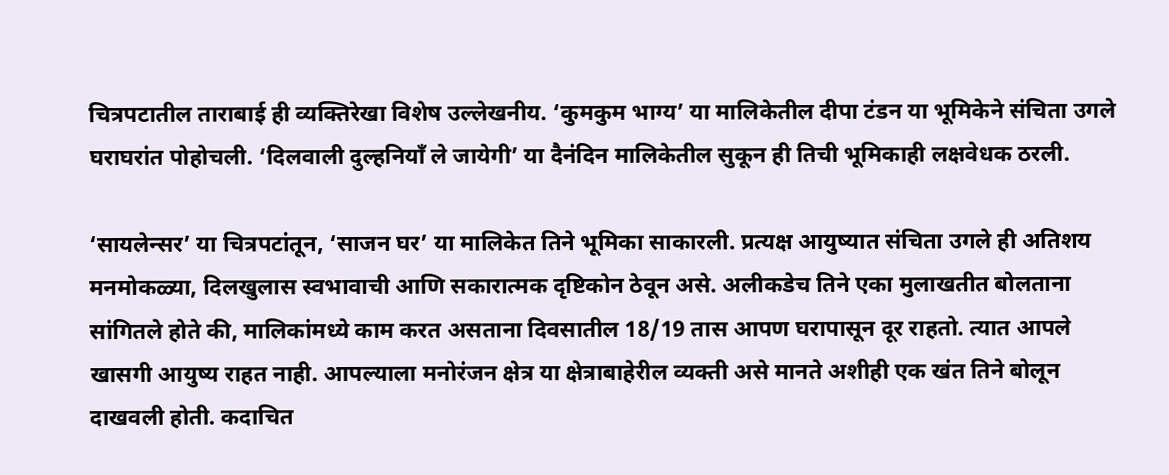चित्रपटातील ताराबाई ही व्यक्तिरेखा विशेष उल्लेखनीय. ‘कुमकुम भाग्य’ या मालिकेतील दीपा टंडन या भूमिकेने संचिता उगले घराघरांत पोहोचली. ‘दिलवाली दुल्हनियाँ ले जायेगी’ या दैनंदिन मालिकेतील सुकून ही तिची भूमिकाही लक्षवेधक ठरली.

‘सायलेन्सर’ या चित्रपटांतून, ‘साजन घर’ या मालिकेत तिने भूमिका साकारली. प्रत्यक्ष आयुष्यात संचिता उगले ही अतिशय मनमोकळ्या, दिलखुलास स्वभावाची आणि सकारात्मक दृष्टिकोन ठेवून असे. अलीकडेच तिने एका मुलाखतीत बोलताना सांगितले होते की, मालिकांमध्ये काम करत असताना दिवसातील 18/19 तास आपण घरापासून दूर राहतो. त्यात आपले खासगी आयुष्य राहत नाही. आपल्याला मनोरंजन क्षेत्र या क्षेत्राबाहेरील व्यक्ती असे मानते अशीही एक खंत तिने बोलून दाखवली होती. कदाचित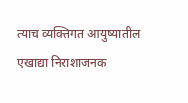त्याच व्यक्तिगत आयुष्यातील एखाद्या निराशाजनक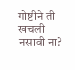गोष्टीने ती खचली नसावी ना?